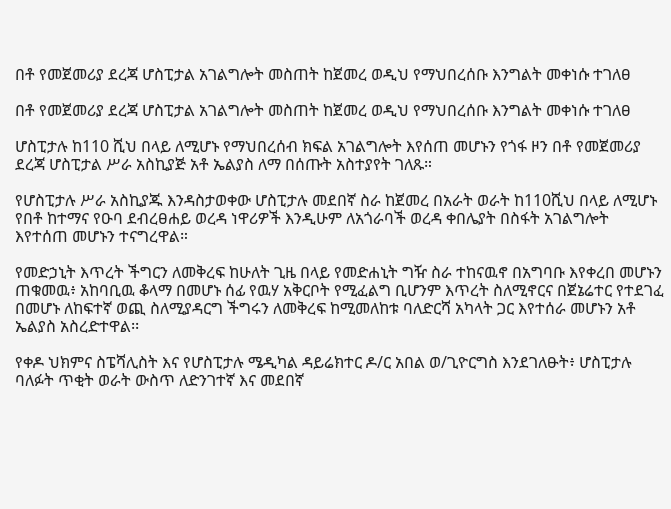በቶ የመጀመሪያ ደረጃ ሆስፒታል አገልግሎት መስጠት ከጀመረ ወዲህ የማህበረሰቡ እንግልት መቀነሱ ተገለፀ

በቶ የመጀመሪያ ደረጃ ሆስፒታል አገልግሎት መስጠት ከጀመረ ወዲህ የማህበረሰቡ እንግልት መቀነሱ ተገለፀ

ሆስፒታሉ ከ110 ሺህ በላይ ለሚሆኑ የማህበረሰብ ክፍል አገልግሎት እየሰጠ መሆኑን የጎፋ ዞን በቶ የመጀመሪያ ደረጃ ሆስፒታል ሥራ አስኪያጅ አቶ ኤልያስ ለማ በሰጡት አስተያየት ገለጹ።

የሆስፒታሉ ሥራ አስኪያጁ እንዳስታወቀው ሆስፒታሉ መደበኛ ስራ ከጀመረ በአራት ወራት ከ110ሺህ በላይ ለሚሆኑ የበቶ ከተማና የዑባ ደብረፀሐይ ወረዳ ነዋሪዎች እንዲሁም ለአጎራባች ወረዳ ቀበሌያት በስፋት አገልግሎት እየተሰጠ መሆኑን ተናግረዋል።

የመድኃኒት እጥረት ችግርን ለመቅረፍ ከሁለት ጊዜ በላይ የመድሐኒት ግዥ ስራ ተከናዉኖ በአግባቡ እየቀረበ መሆኑን ጠቁመዉ፥ አከባቢዉ ቆላማ በመሆኑ ሰፊ የዉሃ አቅርቦት የሚፈልግ ቢሆንም እጥረት ስለሚኖርና በጀኔሬተር የተደገፈ በመሆኑ ለከፍተኛ ወጪ ስለሚያዳርግ ችግሩን ለመቅረፍ ከሚመለከቱ ባለድርሻ አካላት ጋር እየተሰራ መሆኑን አቶ ኤልያስ አስረድተዋል፡፡

የቀዶ ህክምና ስፔሻሊስት እና የሆስፒታሉ ሜዲካል ዳይሬክተር ዶ/ር አበል ወ/ጊዮርግስ እንደገለፁት፥ ሆስፒታሉ ባለፉት ጥቂት ወራት ውስጥ ለድንገተኛ እና መደበኛ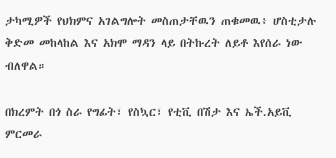ታካሚዎች የህክምና አገልግሎት መስጠታቸዉን ጠቁመዉ፥ ሆስቲታሉ ቅድመ መከላከል እና አክሞ ማዳን ላይ በትኩረት ለይቶ እየሰራ ነው ብለዋል።

በክረምት በጎ ስራ የግፊት፣ የስኳር፣ የቲቪ በሽታ እና ኤች.አይቪ ምርመራ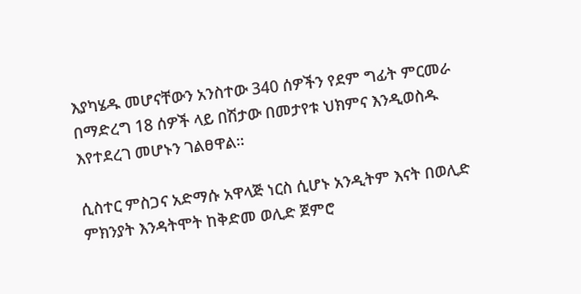እያካሄዱ መሆናቸውን አንስተው 340 ሰዎችን የደም ግፊት ምርመራ በማድረግ 18 ሰዎች ላይ በሽታው በመታየቱ ህክምና እንዲወስዱ እየተደረገ መሆኑን ገልፀዋል።

ሲስተር ምስጋና አድማሱ አዋላጅ ነርስ ሲሆኑ አንዲትም እናት በወሊድ ምክንያት እንዳትሞት ከቅድመ ወሊድ ጀምሮ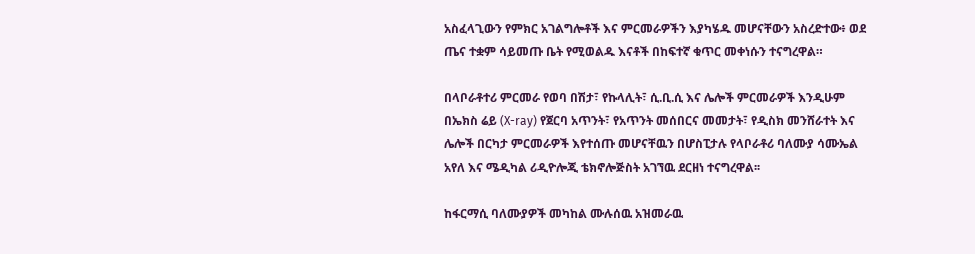አስፈላጊውን የምክር አገልግሎቶች እና ምርመራዎችን እያካሄዱ መሆናቸውን አስረድተው፥ ወደ ጤና ተቋም ሳይመጡ ቤት የሚወልዱ እናቶች በከፍተኛ ቁጥር መቀነሱን ተናግረዋል።

በላቦራቶተሪ ምርመራ የወባ በሽታ፣ የኩላሊት፣ ሲ.ቢ.ሲ እና ሌሎች ምርመራዎች እንዲሁም በኤክስ ሬይ (X-ray) የጀርባ አጥንት፣ የአጥንት መሰበርና መመታት፣ የዲስክ መንሸራተት እና ሌሎች በርካታ ምርመራዎች እየተሰጡ መሆናቸዉን በሆስፒታሉ የላቦራቶሪ ባለሙያ ሳሙኤል አየለ እና ሜዲካል ሪዲዮሎጂ ቴክኖሎጅስት አገኘዉ ደርዘነ ተናግረዋል፡፡

ከፋርማሲ ባለሙያዎች መካከል ሙሉሰዉ አዝመራዉ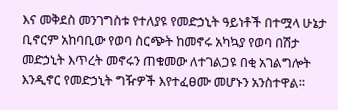እና መቅደስ መንገግስቱ የተለያዩ የመድኃኒት ዓይነቶች በተሟላ ሁኔታ ቢኖርም አከባቢው የወባ ስርጭት ከመኖሩ አካኳያ የወባ በሽታ መድኃኒት እጥረት መኖሩን ጠቁመው ለተገልጋዩ በቂ አገልግሎት እንዲኖር የመድኃኒት ግዥዎች እየተፈፀሙ መሆኑን አንስተዋል።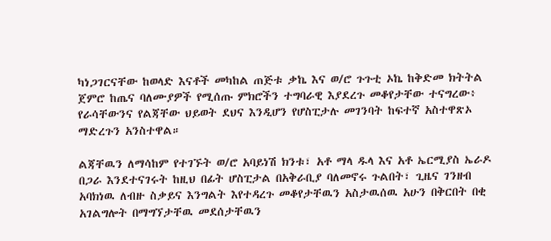ካነጋገርናቸው ከወላድ እናቶች መካከል ጠጅቱ ቃኬ እና ወ/ሮ ጉጉቲ ኦኬ ከቅድመ ክትትል ጀምሮ ከጤና ባለሙያዎች የሚሰጡ ምክሮችን ተግባራዊ እያደረጉ መቆየታቸው ተናግረው፥ የራሳቸውንና የልጃቸው ህይወት ደህና እንዲሆን የሆስፒታሉ መገንባት ከፍተኛ አስተዋጽኦ ማድረጉን አንስተዋል።

ልጃቸዉን ለማሳከም የተገኙት ወ/ሮ አባይነሽ ክንቱ፣ አቶ ማላ ዱላ እና አቶ ኤርሚያስ ኤራዶ በጋራ እንደተናገሩት ከዚህ በፊት ሆስፒታል በአቅራቢያ ባለመኖሩ ጉልበት፣ ጊዜና ገንዘብ አባክነዉ ለብዙ ስቃይና እንግልት እየተዳረጉ መቆየታቸዉን አስታዉሰዉ አሁን በቅርበት በቂ አገልግሎት በማግኘታቸዉ መደሰታቸዉን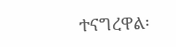ተናግረዋል፡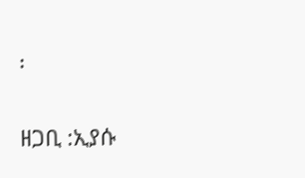፡

ዘጋቢ :ኢያሱ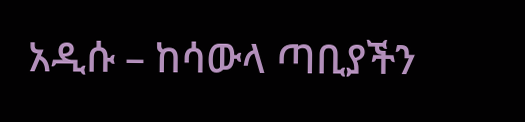አዲሱ – ከሳውላ ጣቢያችን